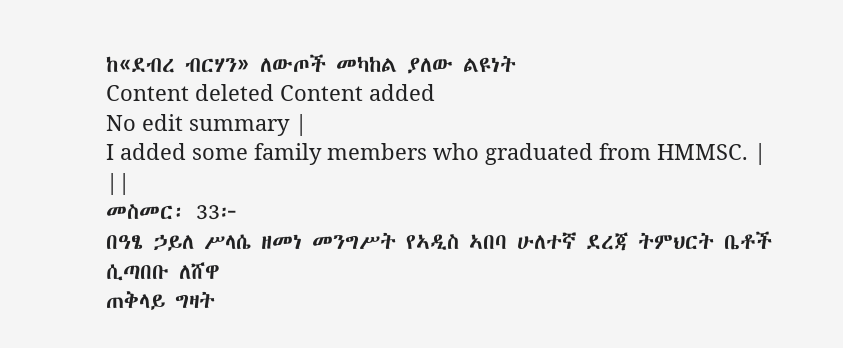ከ«ደብረ ብርሃን» ለውጦች መካከል ያለው ልዩነት
Content deleted Content added
No edit summary |
I added some family members who graduated from HMMSC. |
||
መስመር፡ 33፦
በዓፄ ኃይለ ሥላሴ ዘመነ መንግሥት የኣዲስ ኣበባ ሁለተኛ ደረጃ ትምህርት ቤቶች ሲጣበቡ ለሸዋ
ጠቅላይ ግዛት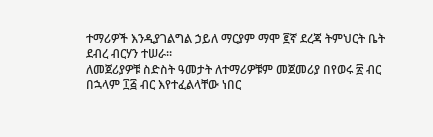ተማሪዎች እንዲያገልግል ኃይለ ማርያም ማሞ ፪ኛ ደረጃ ትምህርት ቤት ደብረ ብርሃን ተሠራ።
ለመጀሪያዎቹ ስድስት ዓመታት ለተማሪዎቹም መጀመሪያ በየወሩ ፳ ብር በኋላም ፲፭ ብር እየተፈልላቸው ነበር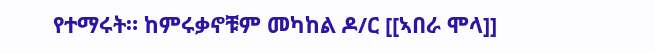የተማሩት። ከምሩቃኖቹም መካከል ዶ/ር [[ኣበራ ሞላ]]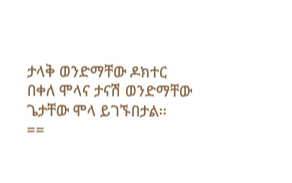ታላቅ ወንድማቸው ዶክተር በቀለ ሞላና ታናሽ ወንድማቸው ጌታቸው ሞላ ይገኙበታል።
==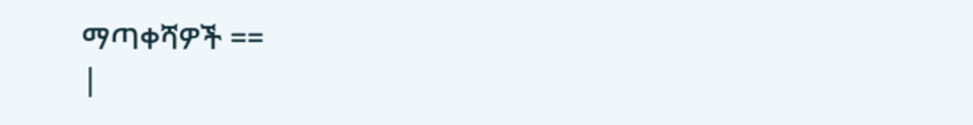ማጣቀሻዎች ==
|